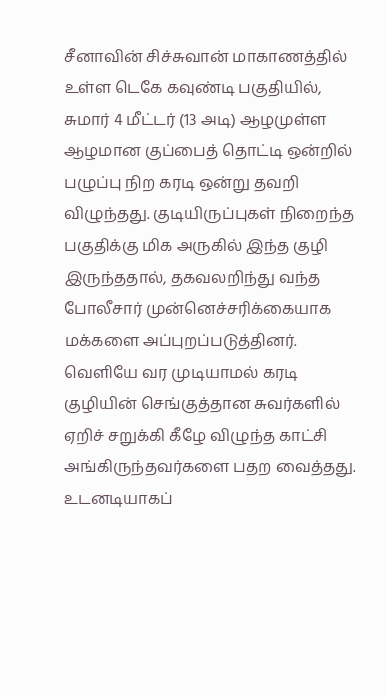சீனாவின் சிச்சுவான் மாகாணத்தில் உள்ள டெகே கவுண்டி பகுதியில், சுமார் 4 மீட்டர் (13 அடி) ஆழமுள்ள ஆழமான குப்பைத் தொட்டி ஒன்றில் பழுப்பு நிற கரடி ஒன்று தவறி விழுந்தது. குடியிருப்புகள் நிறைந்த பகுதிக்கு மிக அருகில் இந்த குழி இருந்ததால், தகவலறிந்து வந்த போலீசார் முன்னெச்சரிக்கையாக மக்களை அப்புறப்படுத்தினர்.
வெளியே வர முடியாமல் கரடி குழியின் செங்குத்தான சுவர்களில் ஏறிச் சறுக்கி கீழே விழுந்த காட்சி அங்கிருந்தவர்களை பதற வைத்தது. உடனடியாகப்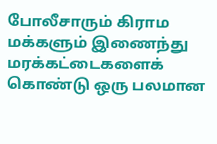போலீசாரும் கிராம மக்களும் இணைந்து மரக்கட்டைகளைக் கொண்டு ஒரு பலமான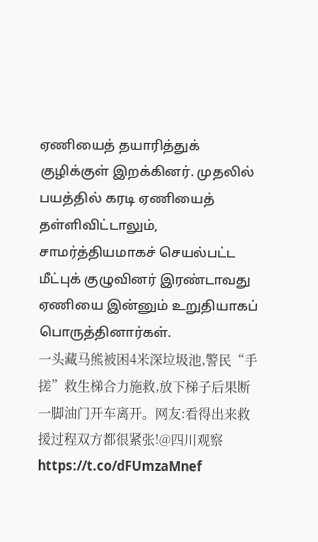ஏணியைத் தயாரித்துக் குழிக்குள் இறக்கினர். முதலில் பயத்தில் கரடி ஏணியைத் தள்ளிவிட்டாலும், சாமர்த்தியமாகச் செயல்பட்ட மீட்புக் குழுவினர் இரண்டாவது ஏணியை இன்னும் உறுதியாகப் பொருத்தினார்கள்.
一头藏马熊被困4米深垃圾池,警民“手搓”救生梯合力施救,放下梯子后果断一脚油门开车离开。网友:看得出来救援过程双方都很紧张!@四川观察 https://t.co/dFUmzaMnef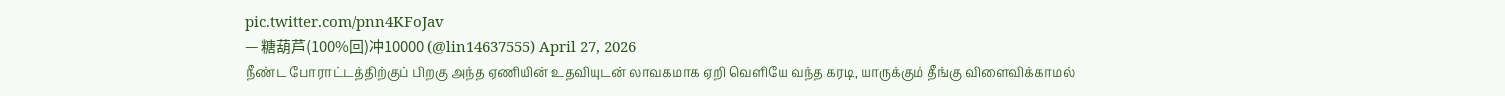pic.twitter.com/pnn4KFoJav
— 糖葫芦(100%回)冲10000 (@lin14637555) April 27, 2026
நீண்ட போராட்டத்திற்குப் பிறகு அந்த ஏணியின் உதவியுடன் லாவகமாக ஏறி வெளியே வந்த கரடி, யாருக்கும் தீங்கு விளைவிக்காமல்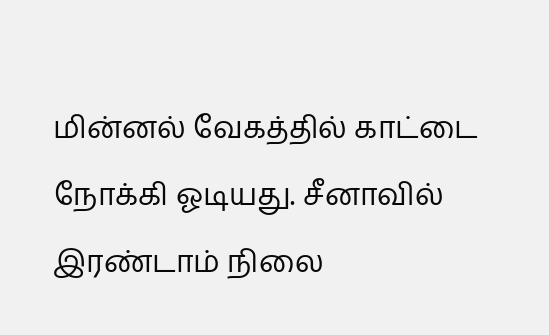மின்னல் வேகத்தில் காட்டை நோக்கி ஓடியது. சீனாவில் இரண்டாம் நிலை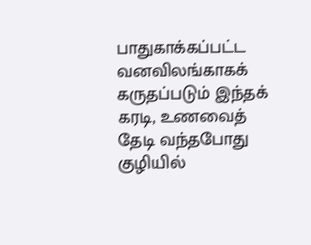பாதுகாக்கப்பட்ட வனவிலங்காகக் கருதப்படும் இந்தக் கரடி, உணவைத் தேடி வந்தபோது குழியில்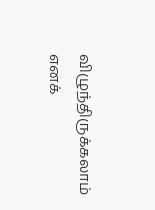விழுந்திருக்கலாம் எனக்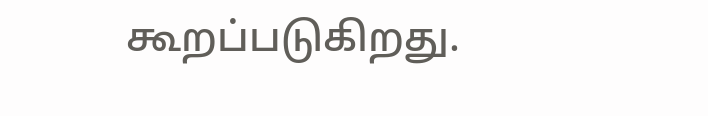கூறப்படுகிறது.